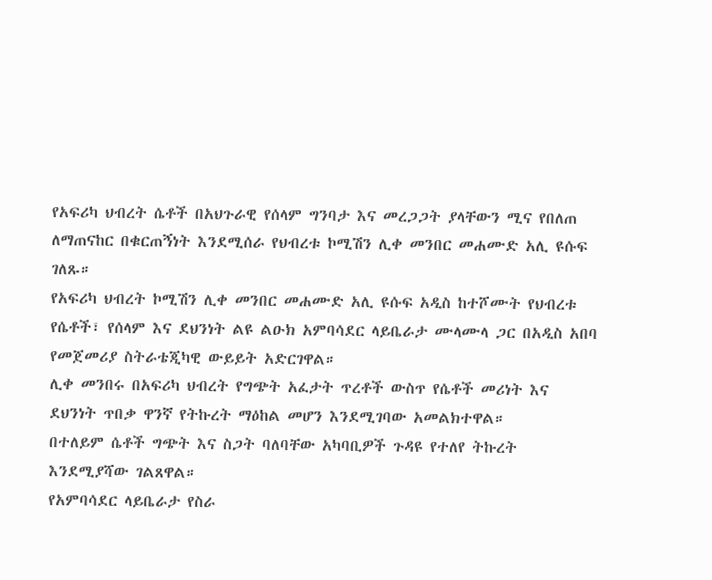የአፍሪካ ህብረት ሴቶች በአህጉራዊ የሰላም ግንባታ እና መረጋጋት ያላቸውን ሚና የበለጠ ለማጠናከር በቁርጠኝነት እንደሚሰራ የህብረቱ ኮሚሽን ሊቀ መንበር መሐሙድ አሊ ዩሱፍ ገለጹ።
የአፍሪካ ህብረት ኮሚሽን ሊቀ መንበር መሐሙድ አሊ ዩሱፍ አዲስ ከተሾሙት የህብረቱ የሴቶች፣ የሰላም እና ደህንነት ልዩ ልዑክ አምባሳደር ላይቤራታ ሙላሙላ ጋር በአዲስ አበባ የመጀመሪያ ስትራቴጂካዊ ውይይት አድርገዋል።
ሊቀ መንበሩ በአፍሪካ ህብረት የግጭት አፈታት ጥረቶች ውስጥ የሴቶች መሪነት እና ደህንነት ጥበቃ ዋንኛ የትኩረት ማዕከል መሆን እንደሚገባው አመልክተዋል።
በተለይም ሴቶች ግጭት እና ስጋት ባለባቸው አካባቢዎች ጉዳዩ የተለየ ትኩረት እንደሚያሻው ገልጸዋል።
የአምባሳደር ላይቤራታ የስራ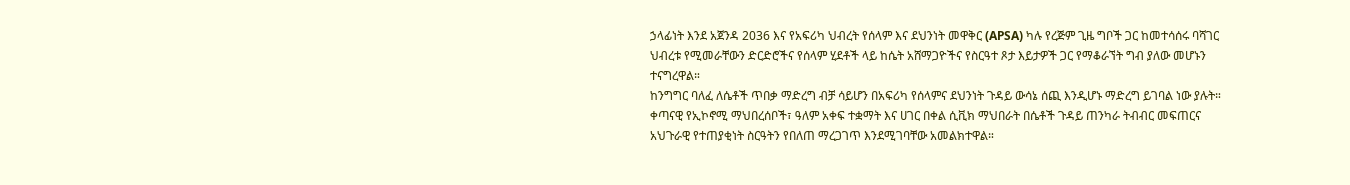ኃላፊነት እንደ አጀንዳ 2036 እና የአፍሪካ ህብረት የሰላም እና ደህንነት መዋቅር (APSA) ካሉ የረጅም ጊዜ ግቦች ጋር ከመተሳሰሩ ባሻገር ህብረቱ የሚመራቸውን ድርድሮችና የሰላም ሂደቶች ላይ ከሴት አሸማጋዮችና የስርዓተ ጾታ እይታዎች ጋር የማቆራኘት ግብ ያለው መሆኑን ተናግረዋል።
ከንግግር ባለፈ ለሴቶች ጥበቃ ማድረግ ብቻ ሳይሆን በአፍሪካ የሰላምና ደህንነት ጉዳይ ውሳኔ ሰጪ እንዲሆኑ ማድረግ ይገባል ነው ያሉት።
ቀጣናዊ የኢኮኖሚ ማህበረሰቦች፣ ዓለም አቀፍ ተቋማት እና ሀገር በቀል ሲቪክ ማህበራት በሴቶች ጉዳይ ጠንካራ ትብብር መፍጠርና አህጉራዊ የተጠያቂነት ስርዓትን የበለጠ ማረጋገጥ እንደሚገባቸው አመልክተዋል።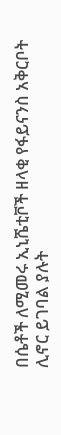በሴቶች ለሚመሩ ኢኒሼቲቮች ዘላቂ የፋይናንስ አቅርቦት ሊኖር ይገባል ያሉት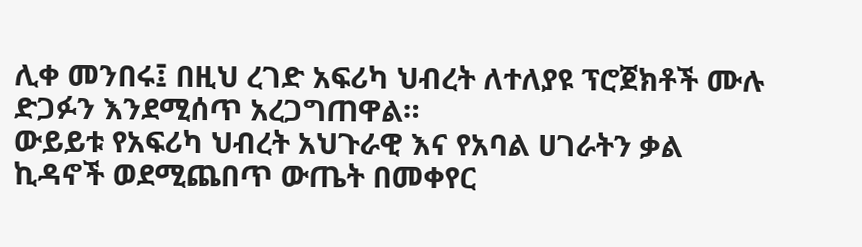ሊቀ መንበሩ፤ በዚህ ረገድ አፍሪካ ህብረት ለተለያዩ ፕሮጀክቶች ሙሉ ድጋፉን እንደሚሰጥ አረጋግጠዋል።
ውይይቱ የአፍሪካ ህብረት አህጉራዊ እና የአባል ሀገራትን ቃል ኪዳኖች ወደሚጨበጥ ውጤት በመቀየር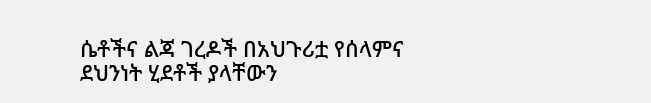ሴቶችና ልጃ ገረዶች በአህጉሪቷ የሰላምና ደህንነት ሂደቶች ያላቸውን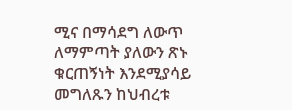ሚና በማሳደግ ለውጥ ለማምጣት ያለውን ጽኑ ቁርጠኝነት እንደሚያሳይ መግለጹን ከህብረቱ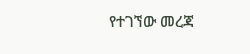የተገኘው መረጃ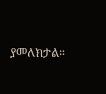ያመለክታል።